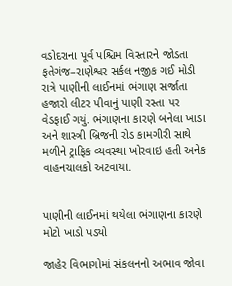વડોદરાના પૂર્વ પશ્ચિમ વિસ્તારને જોડતા ફતેગંજ–રાણેશ્વર સર્કલ નજીક ગઈ મોડી રાત્રે પાણીની લાઈનમાં ભંગાણ સર્જાતા હજારો લીટર પીવાનું પાણી રસ્તા પર વેડફાઈ ગયું. ભંગાણના કારણે બનેલા ખાડા અને શાસ્ત્રી બ્રિજની રોડ કામગીરી સાથે મળીને ટ્રાફિક વ્યવસ્થા ખોરવાઇ હતી અનેક વાહનચાલકો અટવાયા.


પાણીની લાઈનમાં થયેલા ભંગાણના કારણે મોટો ખાડો પડ્યો

જાહેર વિભાગોમાં સંકલનનો અભાવ જોવા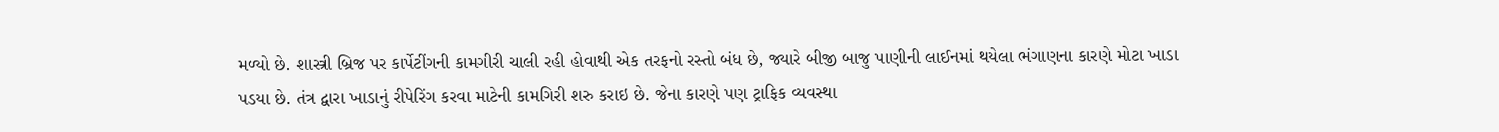મળ્યો છે. શાસ્ત્રી બ્રિજ પર કાર્પેટીંગની કામગીરી ચાલી રહી હોવાથી એક તરફનો રસ્તો બંધ છે, જ્યારે બીજી બાજુ પાણીની લાઈનમાં થયેલા ભંગાણના કારણે મોટા ખાડા પડયા છે. તંત્ર દ્વારા ખાડાનું રીપેરિંગ કરવા માટેની કામગિરી શરુ કરાઇ છે. જેના કારણે પણ ટ્રાફિક વ્યવસ્થા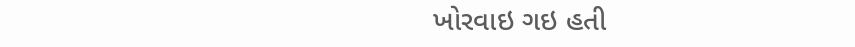ખોરવાઇ ગઇ હતી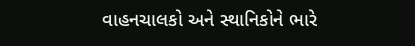વાહનચાલકો અને સ્થાનિકોને ભારે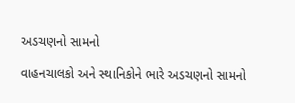અડચણનો સામનો

વાહનચાલકો અને સ્થાનિકોને ભારે અડચણનો સામનો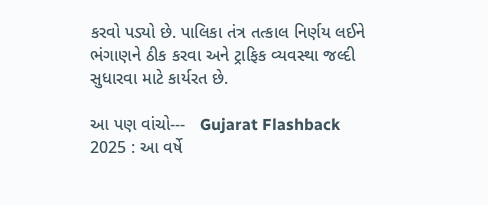કરવો પડ્યો છે. પાલિકા તંત્ર તત્કાલ નિર્ણય લઈને ભંગાણને ઠીક કરવા અને ટ્રાફિક વ્યવસ્થા જલ્દી સુધારવા માટે કાર્યરત છે.

આ પણ વાંચો---   Gujarat Flashback 2025 : આ વર્ષે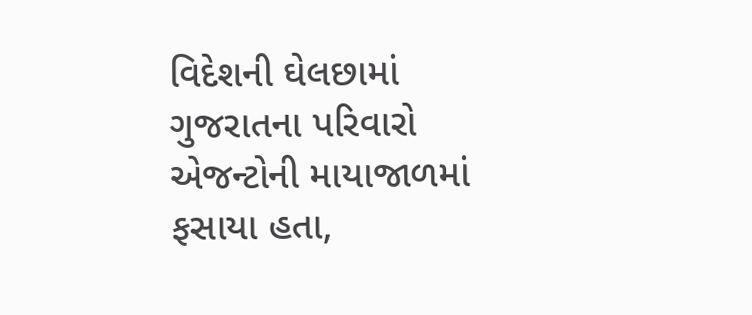વિદેશની ઘેલછામાં ગુજરાતના પરિવારો એજન્ટોની માયાજાળમાં ફસાયા હતા,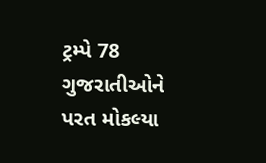ટ્રમ્પે 78 ગુજરાતીઓને પરત મોકલ્યા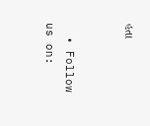હતા


  • Follow us on: